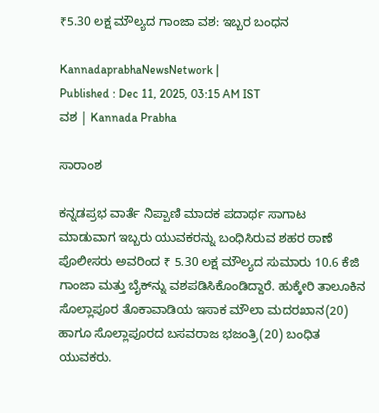₹5.30 ಲಕ್ಷ ಮೌಲ್ಯದ ಗಾಂಜಾ ವಶ: ಇಬ್ಬರ ಬಂಧನ

KannadaprabhaNewsNetwork |
Published : Dec 11, 2025, 03:15 AM IST
ವಶ | Kannada Prabha

ಸಾರಾಂಶ

ಕನ್ನಡಪ್ರಭ ವಾರ್ತೆ ನಿಪ್ಪಾಣಿ ಮಾದಕ ಪದಾರ್ಥ ಸಾಗಾಟ ಮಾಡುವಾಗ ಇಬ್ಬರು ಯುವಕರನ್ನು ಬಂಧಿಸಿರುವ ಶಹರ ಠಾಣೆ ಪೊಲೀಸರು ಅವರಿಂದ ₹ 5.30 ಲಕ್ಷ ಮೌಲ್ಯದ ಸುಮಾರು 10.6 ಕೆಜಿ ಗಾಂಜಾ ಮತ್ತು ಬೈಕ್‌ನ್ನು ವಶಪಡಿಸಿಕೊಂಡಿದ್ದಾರೆ. ಹುಕ್ಕೇರಿ ತಾಲೂಕಿನ ಸೊಲ್ಲಾಪೂರ ತೊಕಾವಾಡಿಯ ಇಸಾಕ ಮೌಲಾ ಮದರಖಾನ(20) ಹಾಗೂ ಸೊಲ್ಲಾಪೂರದ ಬಸವರಾಜ ಭಜಂತ್ರಿ(20) ಬಂಧಿತ ಯುವಕರು.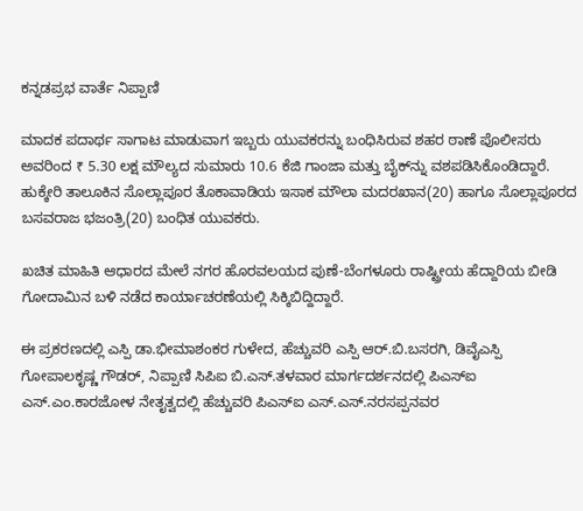ಕನ್ನಡಪ್ರಭ ವಾರ್ತೆ ನಿಪ್ಪಾಣಿ

ಮಾದಕ ಪದಾರ್ಥ ಸಾಗಾಟ ಮಾಡುವಾಗ ಇಬ್ಬರು ಯುವಕರನ್ನು ಬಂಧಿಸಿರುವ ಶಹರ ಠಾಣೆ ಪೊಲೀಸರು ಅವರಿಂದ ₹ 5.30 ಲಕ್ಷ ಮೌಲ್ಯದ ಸುಮಾರು 10.6 ಕೆಜಿ ಗಾಂಜಾ ಮತ್ತು ಬೈಕ್‌ನ್ನು ವಶಪಡಿಸಿಕೊಂಡಿದ್ದಾರೆ. ಹುಕ್ಕೇರಿ ತಾಲೂಕಿನ ಸೊಲ್ಲಾಪೂರ ತೊಕಾವಾಡಿಯ ಇಸಾಕ ಮೌಲಾ ಮದರಖಾನ(20) ಹಾಗೂ ಸೊಲ್ಲಾಪೂರದ ಬಸವರಾಜ ಭಜಂತ್ರಿ(20) ಬಂಧಿತ ಯುವಕರು.

ಖಚಿತ ಮಾಹಿತಿ ಆಧಾರದ ಮೇಲೆ ನಗರ ಹೊರವಲಯದ ಪುಣೆ-ಬೆಂಗಳೂರು ರಾಷ್ಟ್ರೀಯ ಹೆದ್ದಾರಿಯ ಬೀಡಿ ಗೋದಾಮಿನ ಬಳಿ ನಡೆದ ಕಾರ್ಯಾಚರಣೆಯಲ್ಲಿ ಸಿಕ್ಕಿಬಿದ್ದಿದ್ದಾರೆ.

ಈ ಪ್ರಕರಣದಲ್ಲಿ ಎಸ್ಪಿ ಡಾ.ಭೀಮಾಶಂಕರ ಗುಳೇದ, ಹೆಚ್ಚುವರಿ ಎಸ್ಪಿ ಆರ್.ಬಿ.ಬಸರಗಿ, ಡಿವೈಎಸ್ಪಿ ಗೋಪಾಲಕೃಷ್ಣ ಗೌಡರ್, ನಿಪ್ಪಾಣಿ ಸಿಪಿಐ ಬಿ.ಎಸ್.ತಳವಾರ ಮಾರ್ಗದರ್ಶನದಲ್ಲಿ ಪಿಎಸ್‌ಐ ಎಸ್.ಎಂ.ಕಾರಜೋಳ ನೇತೃತ್ವದಲ್ಲಿ ಹೆಚ್ಚುವರಿ ಪಿಎಸ್ಐ ಎಸ್.ಎಸ್.ನರಸಪ್ಪನವರ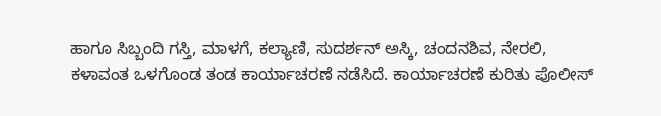ಹಾಗೂ ಸಿಬ್ಬಂದಿ ಗಸ್ತಿ, ಮಾಳಗೆ, ಕಲ್ಯಾಣಿ, ಸುದರ್ಶನ್ ಅಸ್ಕಿ, ಚಂದನಶಿವ, ನೇರಲಿ, ಕಳಾವಂತ ಒಳಗೊಂಡ ತಂಡ ಕಾರ್ಯಾಚರಣೆ ನಡೆಸಿದೆ. ಕಾರ್ಯಾಚರಣೆ ಕುರಿತು ಪೊಲೀಸ್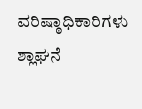ವರಿಷ್ಠಾಧಿಕಾರಿಗಳು ಶ್ಲಾಘನೆ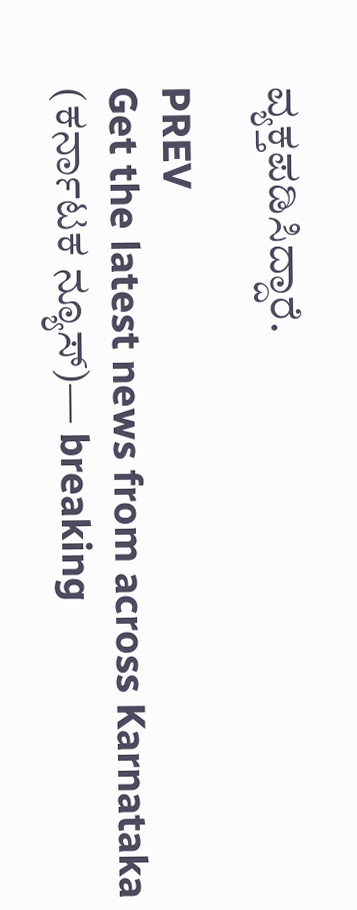ವ್ಯಕ್ತಪಡಿಸಿದ್ದಾರೆ.

PREV
Get the latest news from across Karnataka (ಕರ್ನಾಟಕ ನ್ಯೂಸ್)— breaking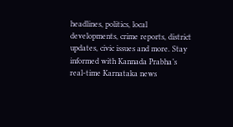headlines, politics, local developments, crime reports, district updates, civic issues and more. Stay informed with Kannada Prabha’s real‑time Karnataka news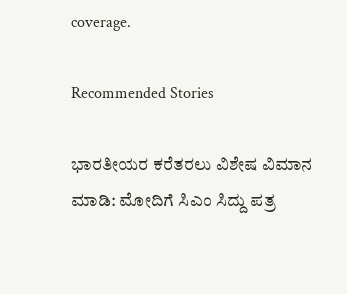coverage.

Recommended Stories

ಭಾರತೀಯರ ಕರೆತರಲು ವಿಶೇಷ ವಿಮಾನ ಮಾಡಿ: ಮೋದಿಗೆ ಸಿಎಂ ಸಿದ್ದು ಪತ್ರ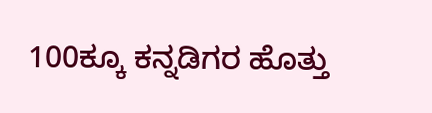100ಕ್ಕೂ ಕನ್ನಡಿಗರ ಹೊತ್ತು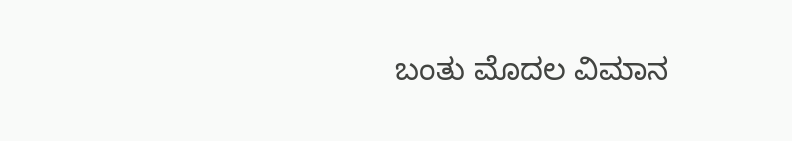ಬಂತು ಮೊದಲ ವಿಮಾನ